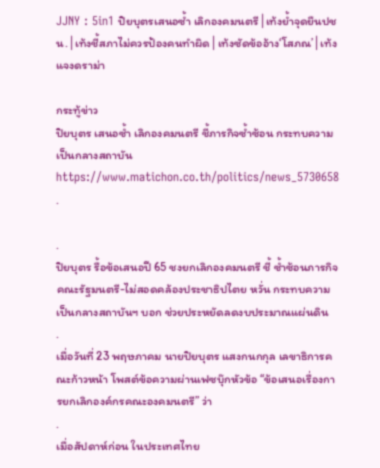JJNY : 5in1 ปิยบุตรเสนอซ้ำ เลิกองคมนตรี│เท้งย้ำจุดยืนปชน.│เท้งชี้สภาไม่ควรป้องคนทำผิด│เท้งซัดข้ออ้าง‘โสภณ’│เท้งแจงดราม่า

กระทู้ข่าว
ปิยบุตร เสนอซ้ำ เลิกองคมนตรี ชี้ภารกิจซ้ำซ้อน กระทบความเป็นกลางสถาบัน
https://www.matichon.co.th/politics/news_5730658
.

.
ปิยบุตร รื้อข้อเสนอปี 65 ชงยกเลิกองคมนตรี ชี้ ซ้ำซ้อนภารกิจคณะรัฐมนตรี-ไม่สอดคล้องประชาธิปไตย หวั่น กระทบความเป็นกลางสถาบันฯ บอก ช่วยประหยัดลดงบประมาณแผ่นดิน
.
เมื่อวันที่ 23 พฤษภาคม นายปิยบุตร แสงกนกกุล เลขาธิการคณะก้าวหน้า โพสต์ข้อความผ่านเฟซบุ๊กหัวข้อ “ข้อเสนอเรื่องการยกเลิกองค์กรคณะองคมนตรี” ว่า
.
เมื่อสัปดาห์ก่อน ในประเทศไทย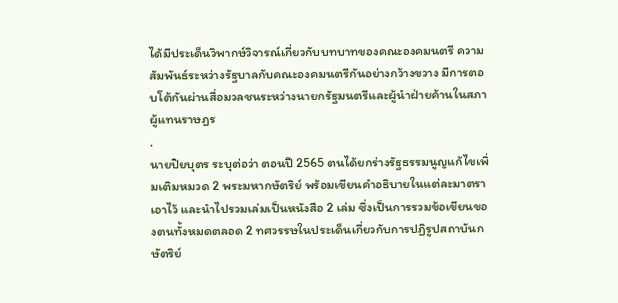ได้มีประเด็นวิพากษ์วิจารณ์เกี่ยวกับบทบาทของคณะองคมนตรี ความสัมพันธ์ระหว่างรัฐบาลกับคณะองคมนตรีกันอย่างกว้างขวาง มีการตอบโต้กันผ่านสื่อมวลชนระหว่างนายกรัฐมนตรีและผู้นำฝ่ายค้านในสภาผู้แทนราษฎร
.
นายปิยบุตร ระบุต่อว่า ตอนปี 2565 ตนได้ยกร่างรัฐธรรมนูญแก้ไขเพิ่มเติมหมวด 2 พระมหากษัตริย์ พร้อมเขียนคำอธิบายในแต่ละมาตราเอาไว้ และนำไปรวมเล่มเป็นหนังสือ 2 เล่ม ซึ่งเป็นการรวมข้อเขียนของตนทั้งหมดตลอด 2 ทศวรรษในประเด็นเกี่ยวกับการปฏิรูปสถาบันกษัตริย์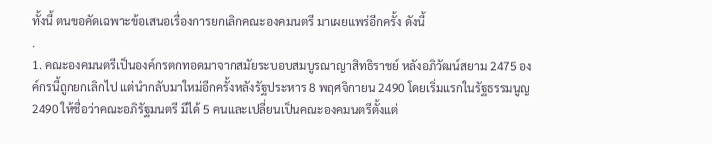ทั้งนี้ ตนขอคัดเฉพาะข้อเสนอเรื่องการยกเลิกคณะองคมนตรี มาเผยแพร่อีกครั้ง ดังนี้
.
1. คณะองคมนตรีเป็นองค์กรตกทอดมาจากสมัยระบอบสมบูรณาญาสิทธิราชย์ หลังอภิวัฒน์สยาม 2475 องค์กรนี้ถูกยกเลิกไป แต่นำกลับมาใหม่อีกครั้งหลังรัฐประหาร 8 พฤศจิกายน 2490 โดยเริ่มแรกในรัฐธรรมนูญ 2490 ให้ชื่อว่าคณะอภิรัฐมนตรี มีได้ 5 คนและเปลี่ยนเป็นคณะองคมนตรีตั้งแต่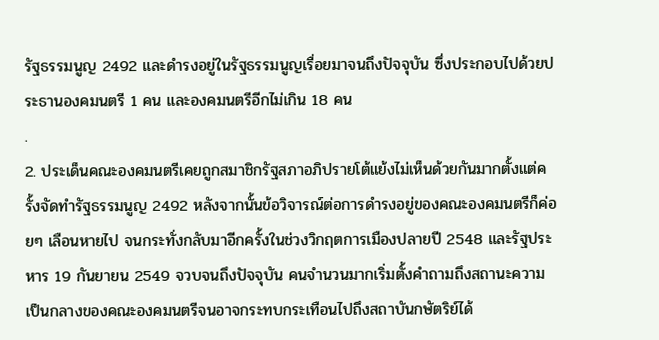รัฐธรรมนูญ 2492 และดำรงอยู่ในรัฐธรรมนูญเรื่อยมาจนถึงปัจจุบัน ซึ่งประกอบไปด้วยประธานองคมนตรี 1 คน และองคมนตรีอีกไม่เกิน 18 คน
.
2. ประเด็นคณะองคมนตรีเคยถูกสมาชิกรัฐสภาอภิปรายโต้แย้งไม่เห็นด้วยกันมากตั้งแต่ครั้งจัดทำรัฐธรรมนูญ 2492 หลังจากนั้นข้อวิจารณ์ต่อการดำรงอยู่ของคณะองคมนตรีก็ค่อยๆ เลือนหายไป จนกระทั่งกลับมาอีกครั้งในช่วงวิกฤตการเมืองปลายปี 2548 และรัฐประหาร 19 กันยายน 2549 จวบจนถึงปัจจุบัน คนจำนวนมากเริ่มตั้งคำถามถึงสถานะความเป็นกลางของคณะองคมนตรีจนอาจกระทบกระเทือนไปถึงสถาบันกษัตริย์ได้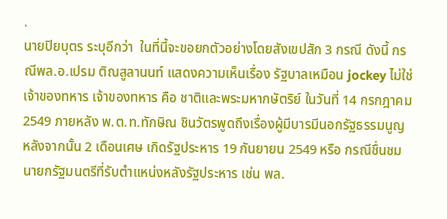.
นายปิยบุตร ระบุอีกว่า  ในที่นี้จะขอยกตัวอย่างโดยสังเขปสัก 3 กรณี ดังนี้ กรณีพล.อ.เปรม ติณสูลานนท์ แสดงความเห็นเรื่อง รัฐบาลเหมือน jockey ไม่ใช่เจ้าของทหาร เจ้าของทหาร คือ ชาติและพระมหากษัตริย์ ในวันที่ 14 กรกฎาคม 2549 ภายหลัง พ.ต.ท.ทักษิณ ชินวัตรพูดถึงเรื่องผู้มีบารมีนอกรัฐธรรมนูญ หลังจากนั้น 2 เดือนเศษ เกิดรัฐประหาร 19 กันยายน 2549 หรือ กรณีชื่นชมนายกรัฐมนตรีที่รับตำแหน่งหลังรัฐประหาร เช่น พล.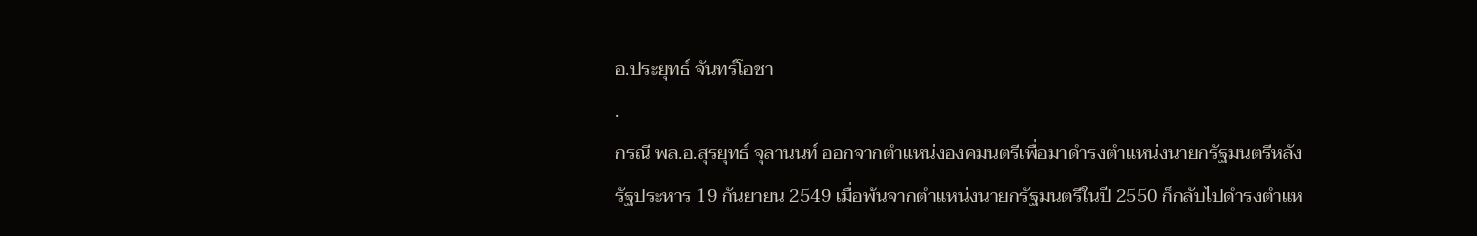อ.ประยุทธ์ จันทร์โอชา
.
กรณี พล.อ.สุรยุทธ์ จุลานนท์ ออกจากตำแหน่งองคมนตรีเพื่อมาดำรงตำแหน่งนายกรัฐมนตรีหลังรัฐประหาร 19 กันยายน 2549 เมื่อพ้นจากตำแหน่งนายกรัฐมนตรีในปี 2550 ก็กลับไปดำรงตำแห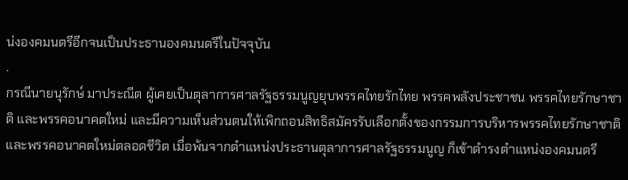น่งองคมนตรีอีกจนเป็นประธานองคมนตรีในปัจจุบัน
.
กรณีนายนุรักษ์ มาประณีต ผู้เคยเป็นตุลาการศาลรัฐธรรมนูญยุบพรรคไทยรักไทย พรรคพลังประชาชน พรรคไทยรักษาชาติ และพรรคอนาคตใหม่ และมีความเห็นส่วนตนให้เพิกถอนสิทธิสมัครรับเลือกตั้งของกรรมการบริหารพรรคไทยรักษาชาติ และพรรคอนาคตใหม่ตลอดชีวิต เมื่อพ้นจากตำแหน่งประธานตุลาการศาลรัฐธรรมนูญ ก็เข้าดำรงตำแหน่งองคมนตรี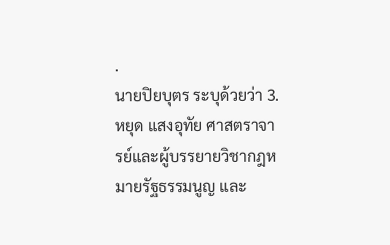.
นายปิยบุตร ระบุด้วยว่า 3.หยุด แสงอุทัย ศาสตราจารย์และผู้บรรยายวิชากฎหมายรัฐธรรมนูญ และ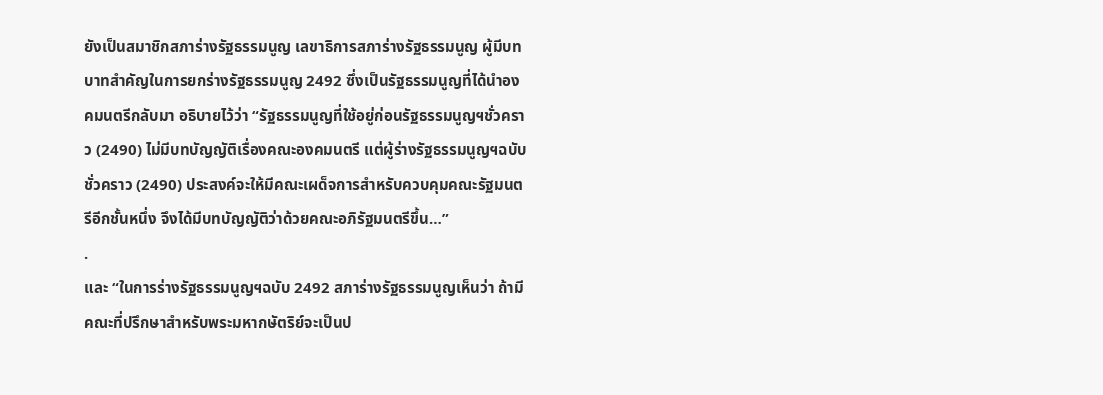ยังเป็นสมาชิกสภาร่างรัฐธรรมนูญ เลขาธิการสภาร่างรัฐธรรมนูญ ผู้มีบทบาทสำคัญในการยกร่างรัฐธรรมนูญ 2492 ซึ่งเป็นรัฐธรรมนูญที่ได้นำองคมนตรีกลับมา อธิบายไว้ว่า “รัฐธรรมนูญที่ใช้อยู่ก่อนรัฐธรรมนูญฯชั่วคราว (2490) ไม่มีบทบัญญัติเรื่องคณะองคมนตรี แต่ผู้ร่างรัฐธรรมนูญฯฉบับชั่วคราว (2490) ประสงค์จะให้มีคณะเผด็จการสำหรับควบคุมคณะรัฐมนตรีอีกชั้นหนึ่ง จึงได้มีบทบัญญัติว่าด้วยคณะอภิรัฐมนตรีขึ้น…”
.
และ “ในการร่างรัฐธรรมนูญฯฉบับ 2492 สภาร่างรัฐธรรมนูญเห็นว่า ถ้ามีคณะที่ปรึกษาสำหรับพระมหากษัตริย์จะเป็นป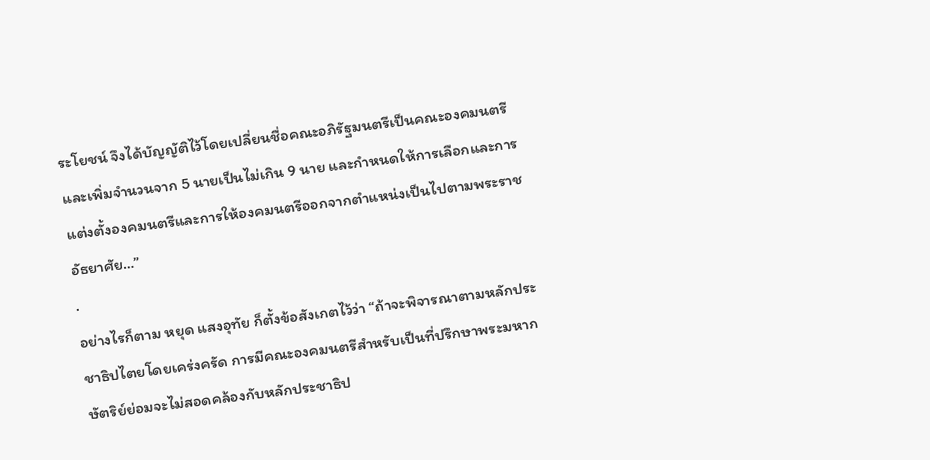ระโยชน์ จึงได้บัญญัติไว้โดยเปลี่ยนชื่อคณะอภิรัฐมนตรีเป็นคณะองคมนตรี และเพิ่มจำนวนจาก 5 นายเป็นไม่เกิน 9 นาย และกำหนดให้การเลือกและการแต่งตั้งองคมนตรีและการให้องคมนตรีออกจากตำแหน่งเป็นไปตามพระราชอัธยาศัย…”
.
อย่างไรก็ตาม หยุด แสงอุทัย ก็ตั้งข้อสังเกตไว้ว่า “ถ้าจะพิจารณาตามหลักประชาธิปไตยโดยเคร่งครัด การมีคณะองคมนตรีสำหรับเป็นที่ปรึกษาพระมหากษัตริย์ย่อมจะไม่สอดคล้องกับหลักประชาธิป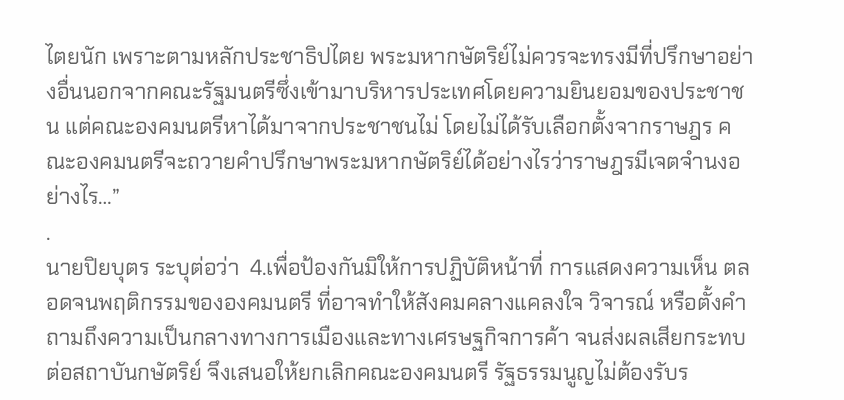ไตยนัก เพราะตามหลักประชาธิปไตย พระมหากษัตริย์ไม่ควรจะทรงมีที่ปรึกษาอย่างอื่นนอกจากคณะรัฐมนตรีซึ่งเข้ามาบริหารประเทศโดยความยินยอมของประชาชน แต่คณะองคมนตรีหาได้มาจากประชาชนไม่ โดยไม่ได้รับเลือกตั้งจากราษฎร คณะองคมนตรีจะถวายคำปรึกษาพระมหากษัตริย์ได้อย่างไรว่าราษฎรมีเจตจำนงอย่างไร…”
.
นายปิยบุตร ระบุต่อว่า  4.เพื่อป้องกันมิให้การปฏิบัติหน้าที่ การแสดงความเห็น ตลอดจนพฤติกรรมขององคมนตรี ที่อาจทำให้สังคมคลางแคลงใจ วิจารณ์ หรือตั้งคำถามถึงความเป็นกลางทางการเมืองและทางเศรษฐกิจการค้า จนส่งผลเสียกระทบต่อสถาบันกษัตริย์ จึงเสนอให้ยกเลิกคณะองคมนตรี รัฐธรรมนูญไม่ต้องรับร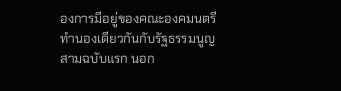องการมีอยู่ของคณะองคมนตรีทำนองเดียวกันกับรัฐธรรมนูญสามฉบับแรก นอก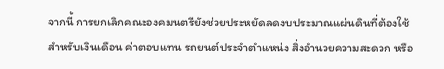จากนี้ การยกเลิกคณะองคมนตรียังช่วยประหยัดลดงบประมาณแผ่นดินที่ต้องใช้สำหรับเงินเดือน ค่าตอบแทน รถยนต์ประจำตำแหน่ง สิ่งอำนวยความสะดวก หรือ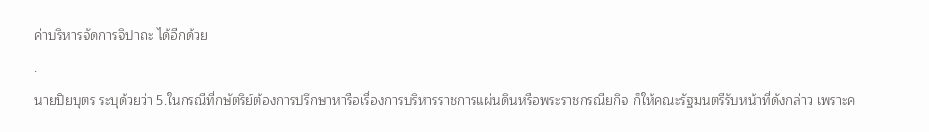ค่าบริหารจัดการจิปาถะ ได้อีกด้วย
.
นายปิยบุตร ระบุด้วยว่า 5.ในกรณีที่กษัตริย์ต้องการปรึกษาหารือเรื่องการบริหารราชการแผ่นดินหรือพระราชกรณียกิจ ก็ให้คณะรัฐมนตรีรับหน้าที่ดังกล่าว เพราะค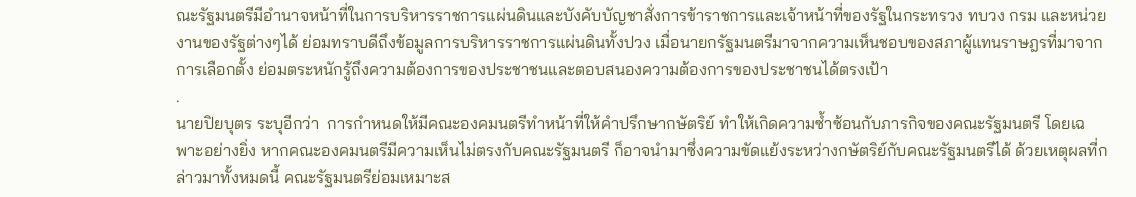ณะรัฐมนตรีมีอำนาจหน้าที่ในการบริหารราชการแผ่นดินและบังคับบัญชาสั่งการข้าราชการและเจ้าหน้าที่ของรัฐในกระทรวง ทบวง กรม และหน่วยงานของรัฐต่างๆได้ ย่อมทราบดีถึงข้อมูลการบริหารราชการแผ่นดินทั้งปวง เมื่อนายกรัฐมนตรีมาจากความเห็นชอบของสภาผู้แทนราษฎรที่มาจากการเลือกตั้ง ย่อมตระหนักรู้ถึงความต้องการของประชาชนและตอบสนองความต้องการของประชาชนได้ตรงเป้า
.
นายปิยบุตร ระบุอีกว่า  การกำหนดให้มีคณะองคมนตรีทำหน้าที่ให้คำปรึกษากษัตริย์ ทำให้เกิดความซ้ำซ้อนกับภารกิจของคณะรัฐมนตรี โดยเฉพาะอย่างยิ่ง หากคณะองคมนตรีมีความเห็นไม่ตรงกับคณะรัฐมนตรี ก็อาจนำมาซึ่งความขัดแย้งระหว่างกษัตริย์กับคณะรัฐมนตรีได้ ด้วยเหตุผลที่กล่าวมาทั้งหมดนี้ คณะรัฐมนตรีย่อมเหมาะส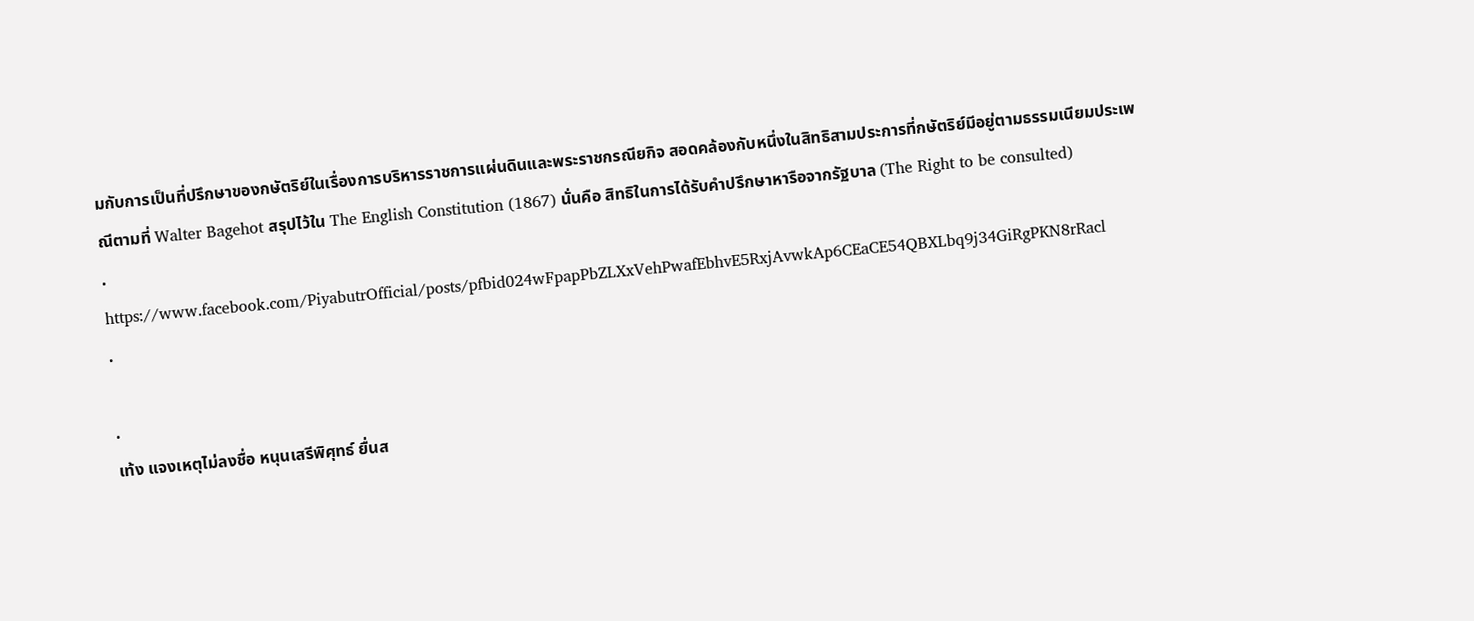มกับการเป็นที่ปรึกษาของกษัตริย์ในเรื่องการบริหารราชการแผ่นดินและพระราชกรณียกิจ สอดคล้องกับหนึ่งในสิทธิสามประการที่กษัตริย์มีอยู่ตามธรรมเนียมประเพณีตามที่ Walter Bagehot สรุปไว้ใน The English Constitution (1867) นั่นคือ สิทธิในการได้รับคำปรึกษาหารือจากรัฐบาล (The Right to be consulted)
.
https://www.facebook.com/PiyabutrOfficial/posts/pfbid024wFpapPbZLXxVehPwafEbhvE5RxjAvwkAp6CEaCE54QBXLbq9j34GiRgPKN8rRacl
.

.
เท้ง แจงเหตุไม่ลงชื่อ หนุนเสรีพิศุทธ์ ยื่นส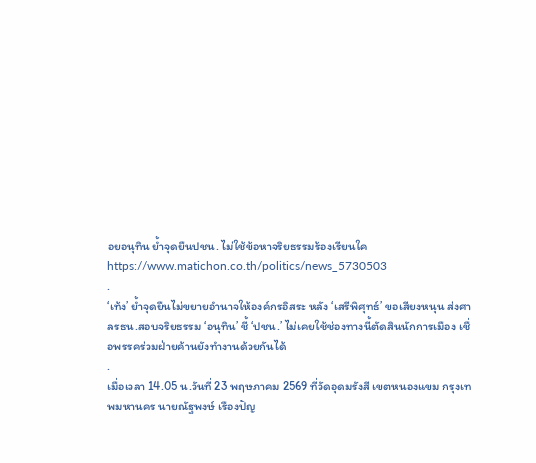อยอนุทิน ย้ำจุดยืนปชน. ไม่ใช้ข้อหาจริยธรรมร้องเรียนใค
https://www.matichon.co.th/politics/news_5730503
.
‘เท้ง’ ย้ำจุดยืนไม่ขยายอำนาจให้องค์กรอิสระ หลัง ‘เสรีพิศุทธ์’ ขอเสียงหนุน ส่งศาลรธน.สอบจริยธรรม ‘อนุทิน’ ชี้ ‘ปชน.’ ไม่เคยใช้ช่องทางนี้ตัดสินนักการเมือง เชื่อพรรคร่วมฝ่ายค้านยังทำงานด้วยกันได้
.
เมื่อเวลา 14.05 น.วันที่ 23 พฤษภาคม 2569 ที่วัดอุดมรังสี เขตหนองแขม กรุงเทพมหานคร นายณัฐพงษ์ เรืองปัญ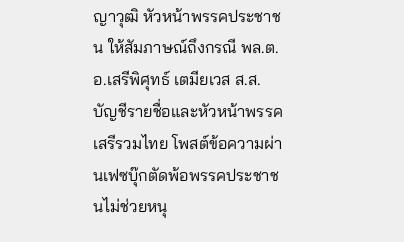ญาวุฒิ หัวหน้าพรรคประชาชน ให้สัมภาษณ์ถึงกรณี พล.ต.อ.เสรีพิศุทธ์ เตมียเวส ส.ส.บัญชีรายชื่อและหัวหน้าพรรคเสรีรวมไทย โพสต์ข้อความผ่านเฟซบุ๊กตัดพ้อพรรคประชาชนไม่ช่วยหนุ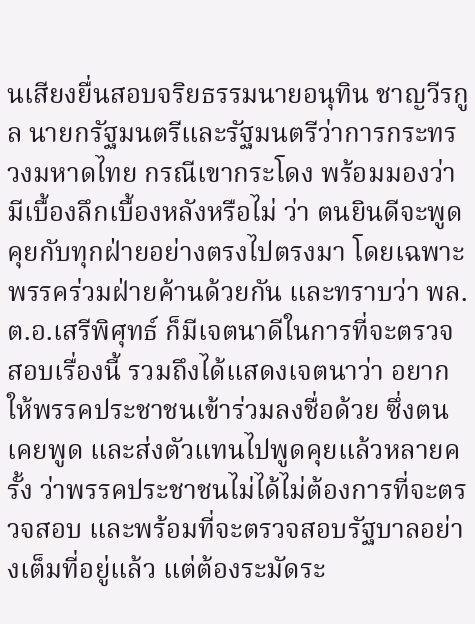นเสียงยื่นสอบจริยธรรมนายอนุทิน ชาญวีรกูล นายกรัฐมนตรีและรัฐมนตรีว่าการกระทรวงมหาดไทย กรณีเขากระโดง พร้อมมองว่ามีเบื้องลึกเบื้องหลังหรือไม่ ว่า ตนยินดีจะพูดคุยกับทุกฝ่ายอย่างตรงไปตรงมา โดยเฉพาะพรรคร่วมฝ่ายค้านด้วยกัน และทราบว่า พล.ต.อ.เสรีพิศุทธ์ ก็มีเจตนาดีในการที่จะตรวจสอบเรื่องนี้ รวมถึงได้แสดงเจตนาว่า อยากให้พรรคประชาชนเข้าร่วมลงชื่อด้วย ซึ่งตนเคยพูด และส่งตัวแทนไปพูดคุยแล้วหลายครั้ง ว่าพรรคประชาชนไม่ได้ไม่ต้องการที่จะตรวจสอบ และพร้อมที่จะตรวจสอบรัฐบาลอย่างเต็มที่อยู่แล้ว แต่ต้องระมัดระ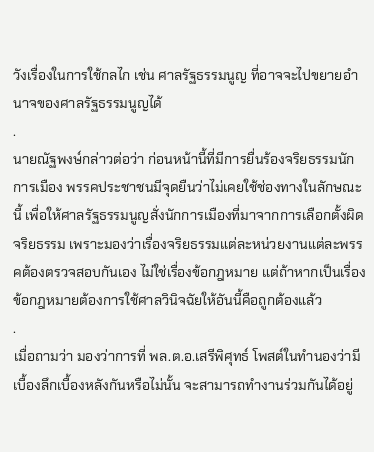วังเรื่องในการใช้กลไก เช่น ศาลรัฐธรรมนูญ ที่อาจจะไปขยายอำนาจของศาลรัฐธรรมนูญได้
.
นายณัฐพงษ์กล่าวต่อว่า ก่อนหน้านี้ที่มีการยื่นร้องจริยธรรมนักการเมือง พรรคประชาชนมีจุดยืนว่าไม่เคยใช้ช่องทางในลักษณะนี้ เพื่อให้ศาลรัฐธรรมนูญสั่งนักการเมืองที่มาจากการเลือกตั้งผิดจริยธรรม เพราะมองว่าเรื่องจริยธรรมแต่ละหน่วยงานแต่ละพรรคต้องตรวจสอบกันเอง ไม่ใช่เรื่องข้อกฎหมาย แต่ถ้าหากเป็นเรื่องข้อกฎหมายต้องการใช้ศาลวินิจฉัยให้อันนี้คือถูกต้องแล้ว
.
เมื่อถามว่า มองว่าการที่ พล.ต.อ.เสรีพิศุทธ์ โพสต์ในทำนองว่ามีเบื้องลึกเบื้องหลังกันหรือไม่นั้น จะสามารถทำงานร่วมกันได้อยู่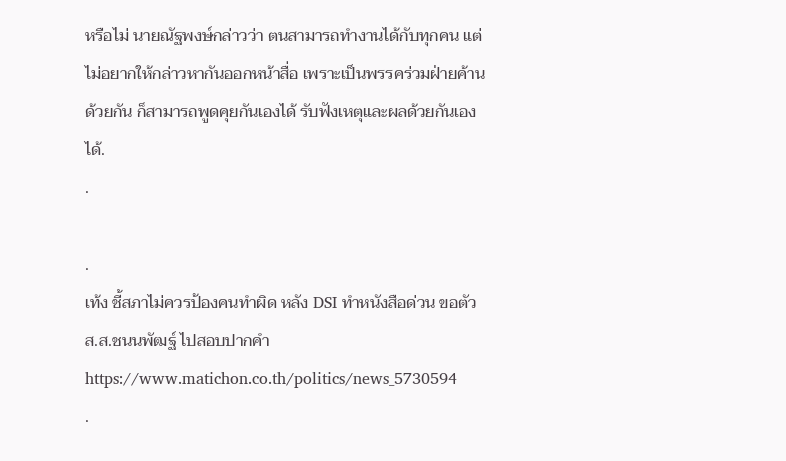หรือไม่ นายณัฐพงษ์กล่าวว่า ตนสามารถทำงานได้กับทุกคน แต่ไม่อยากให้กล่าวหากันออกหน้าสื่อ เพราะเป็นพรรคร่วมฝ่ายค้านด้วยกัน ก็สามารถพูดคุยกันเองได้ รับฟังเหตุและผลด้วยกันเองได้.
.

.
เท้ง ชี้สภาไม่ควรป้องคนทำผิด หลัง DSI ทำหนังสือด่วน ขอตัวส.ส.ชนนพัฒฐ์ ไปสอบปากคำ
https://www.matichon.co.th/politics/news_5730594
.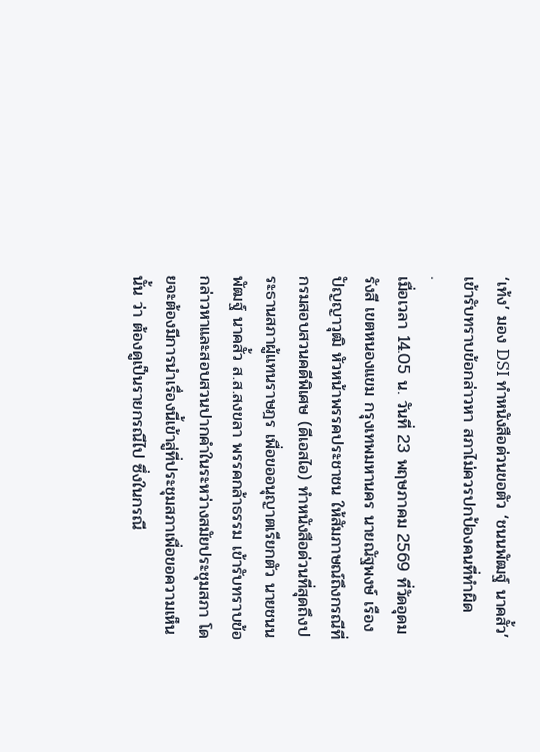‘เท้ง’ มอง DSI ทำหนังสือด่วนขอตัว ‘ชนนพัฒฐ์ นาคสั้ว’ เข้ารับทราบข้อกล่าวหา สภาไม่ควรปกป้องคนที่ทำผิด
.
เมื่อเวลา 14.05 น. วันที่ 23 พฤษภาคม 2569 ที่วัดอุดมรังสี เขตหนองแขม กรุงเทพมหานคร นายณัฐพงษ์ เรืองปัญญาวุฒิ หัวหน้าพรรคประชาชน ให้สัมภาษณ์ถึงกรณีที่กรมสอบสวนคดีพิเศษ (ดีเอสไอ) ทำหนังสือด่วนที่สุดถึงประธานสภาผู้แทนราษฎร เพื่อขออนุญาตเรียกตัว นายชนนพัฒฐ์ นาคสั้ว ส.ส.สงขลา พรรคกล้าธรรม เข้ารับทราบข้อกล่าวหาและสอบสวนปากคำในระหว่างสมัยประชุมสภา โดยจะต้องมีการนำเรื่องนี้เข้าสู่ที่ประชุมสภาเพื่อขอความเห็นนั้น ว่า ต้องดูเป็นรายกรณีไป ซึ่งในกรณี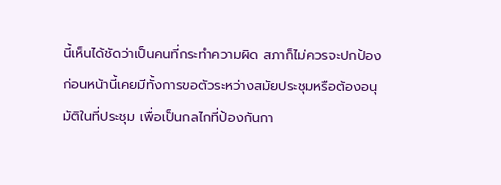นี้เห็นได้ชัดว่าเป็นคนที่กระทำความผิด สภาก็ไม่ควรจะปกป้อง ก่อนหน้านี้เคยมีทั้งการขอตัวระหว่างสมัยประชุมหรือต้องอนุมัติในที่ประชุม เพื่อเป็นกลไกที่ป้องกันกา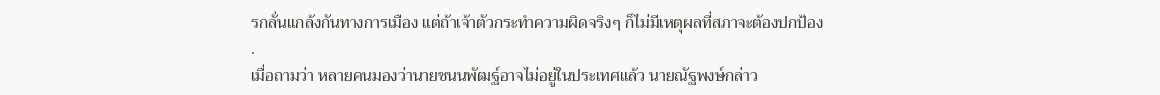รกลั่นแกล้งกันทางการเมือง แต่ถ้าเจ้าตัวกระทำความผิดจริงๆ ก็ไม่มีเหตุผลที่สภาจะต้องปกป้อง
.
เมื่อถามว่า หลายคนมองว่านายชนนพัฒฐ์อาจไม่อยู่ในประเทศแล้ว นายณัฐพงษ์กล่าว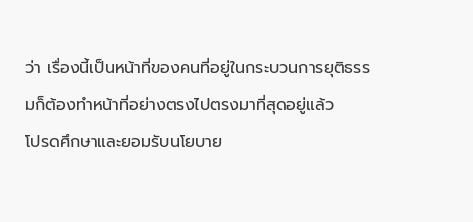ว่า เรื่องนี้เป็นหน้าที่ของคนที่อยู่ในกระบวนการยุติธรรมก็ต้องทำหน้าที่อย่างตรงไปตรงมาที่สุดอยู่แล้ว
โปรดศึกษาและยอมรับนโยบาย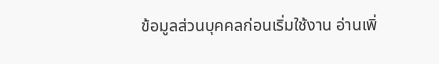ข้อมูลส่วนบุคคลก่อนเริ่มใช้งาน อ่านเพิ่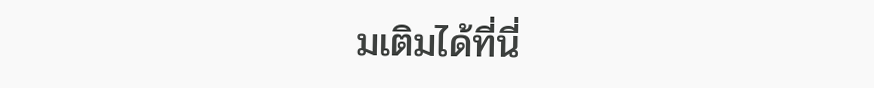มเติมได้ที่นี่